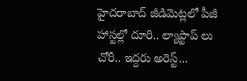హైదరాబాద్ జీడిమెట్లలో పీజీ హాస్టల్లో దూరి.. ల్యాప్టాప్ లు చోరీ.. ఇద్దరు అరెస్ట్...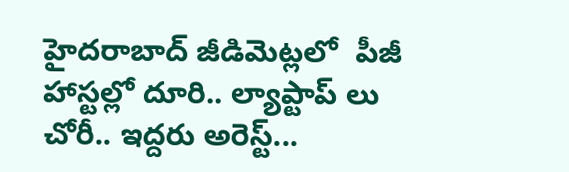హైదరాబాద్ జీడిమెట్లలో  పీజీ హాస్టల్లో దూరి.. ల్యాప్టాప్ లు చోరీ.. ఇద్దరు అరెస్ట్...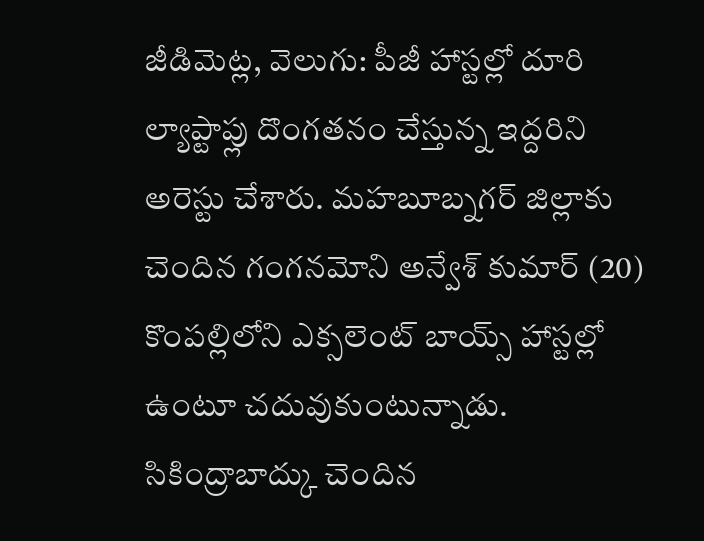జీడిమెట్ల, వెలుగు: పీజీ హాస్టల్లో దూరి ల్యాప్టాప్లు దొంగతనం చేస్తున్న ఇద్దరిని అరెస్టు చేశారు. మహబూబ్నగర్ జిల్లాకు చెందిన గంగనమోని అన్వేశ్ కుమార్ (20) కొంపల్లిలోని ఎక్సలెంట్ బాయ్స్ హాస్టల్లో ఉంటూ చదువుకుంటున్నాడు. సికింద్రాబాద్కు చెందిన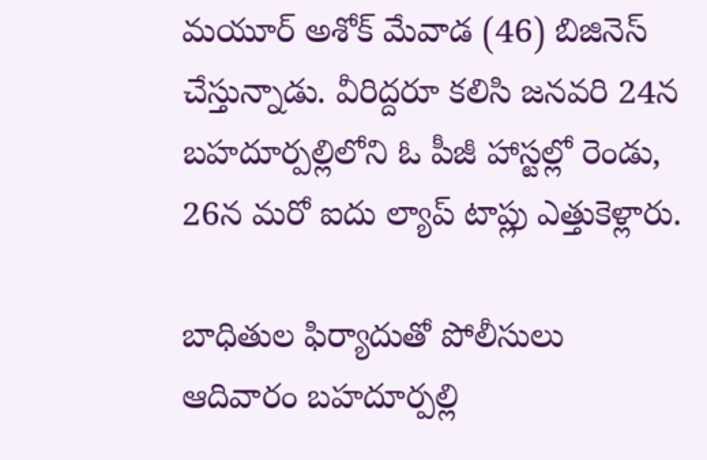మయూర్ అశోక్ మేవాడ (46) బిజినెస్ చేస్తున్నాడు. వీరిద్దరూ కలిసి జనవరి 24న బహదూర్పల్లిలోని ఓ పీజీ హాస్టల్లో రెండు,  26న మరో ఐదు ల్యాప్ టాప్లు ఎత్తుకెళ్లారు.

బాధితుల ఫిర్యాదుతో పోలీసులు ఆదివారం బహదూర్పల్లి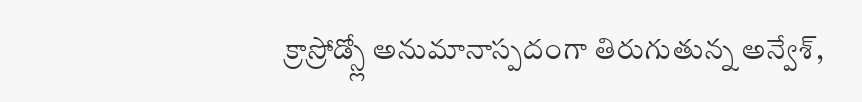క్రాస్రోడ్స్లో అనుమానాస్పదంగా తిరుగుతున్న అన్వేశ్,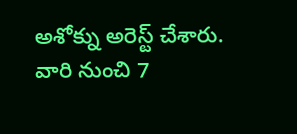అశోక్ను అరెస్ట్ చేశారు. వారి నుంచి 7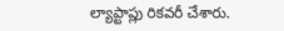ల్యాప్టాప్లు రికవరీ చేశారు.